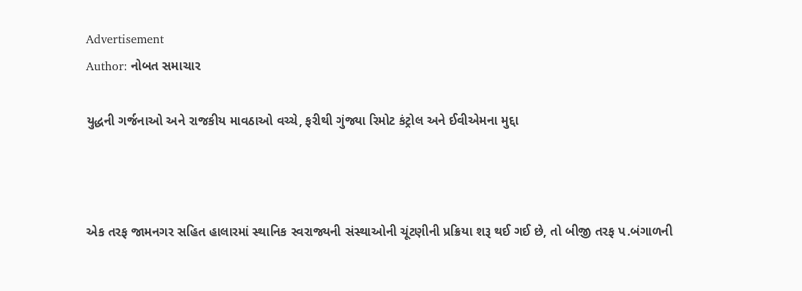Advertisement
Author: નોબત સમાચાર

યુદ્ધની ગર્જનાઓ અને રાજકીય માવઠાઓ વચ્ચે, ફરીથી ગુંજ્યા રિમોટ કંટ્રોલ અને ઈવીએમના મુદ્દા



એક તરફ જામનગર સહિત હાલારમાં સ્થાનિક સ્વરાજ્યની સંસ્થાઓની ચૂંટણીની પ્રક્રિયા શરૂ થઈ ગઈ છે, તો બીજી તરફ પ.બંગાળની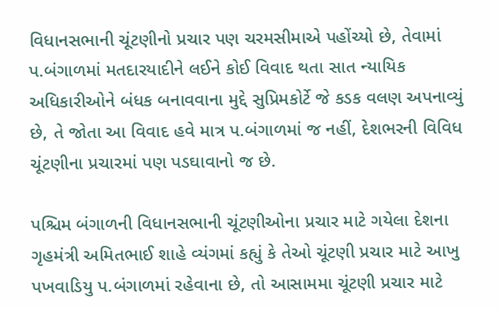વિધાનસભાની ચૂંટણીનો પ્રચાર પણ ચરમસીમાએ પહોંચ્યો છે, તેવામાં પ.બંગાળમાં મતદારયાદીને લઈને કોઈ વિવાદ થતા સાત ન્યાયિક અધિકારીઓને બંધક બનાવવાના મુદ્દે સુપ્રિમકોર્ટે જે કડક વલણ અપનાવ્યું છે, તે જોતા આ વિવાદ હવે માત્ર પ.બંગાળમાં જ નહીં, દેશભરની વિવિધ ચૂંટણીના પ્રચારમાં પણ પડઘાવાનો જ છે.

પશ્ચિમ બંગાળની વિધાનસભાની ચૂંટણીઓના પ્રચાર માટે ગયેલા દેશના ગૃહમંત્રી અમિતભાઈ શાહે વ્યંગમાં કહ્યું કે તેઓ ચૂંટણી પ્રચાર માટે આખુ પખવાડિયુ પ.બંગાળમાં રહેવાના છે, તો આસામમા ચૂંટણી પ્રચાર માટે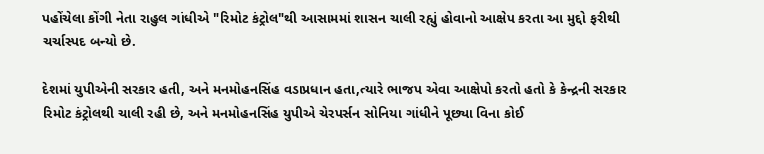પહોંચેલા કોંગી નેતા રાહુલ ગાંધીએ "રિમોટ કંટ્રોલ"થી આસામમાં શાસન ચાલી રહ્યું હોવાનો આક્ષેપ કરતા આ મુદ્દો ફરીથી ચર્ચાસ્પદ બન્યો છે.

દેશમાં યુપીએની સરકાર હતી, અને મનમોહનસિંહ વડાપ્રધાન હતા,ત્યારે ભાજપ એવા આક્ષેપો કરતો હતો કે કેન્દ્રની સરકાર રિમોટ કંટ્રોલથી ચાલી રહી છે, અને મનમોહનસિંહ યુપીએ ચેરપર્સન સોનિયા ગાંધીને પૂછ્યા વિના કોઈ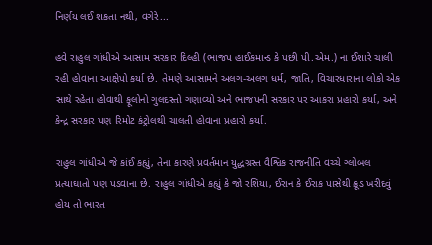નિર્ણય લઈ શકતા નથી, વગેરે...

હવે રાહુલ ગાંધીએ આસામ સરકાર દિલ્હી (ભાજપ હાઈકમાન્ડ કે પછી પી.એમ.) ના ઈશારે ચાલી રહી હોવાના આક્ષેપો કર્યા છે. તેમણે આસામને અલગ-અલગ ધર્મ, જાતિ, વિચારધારાના લોકો એક સાથે રહેતા હોવાથી ફૂલોનો ગુલદસ્તો ગણાવ્યો અને ભાજપની સરકાર પર આકરા પ્રહારો કર્યા, અને કેન્દ્ર સરકાર પણ રિમોટ કંટ્રોલથી ચાલતી હોવાના પ્રહારો કર્યા.

રાહુલ ગાંધીએ જે કાંઈ કહ્યું, તેના કારણે પ્રવર્તમાન યુદ્ધગ્રસ્ત વૈશ્વિક રાજનીતિ વચ્ચે ગ્લોબલ પ્રત્યાઘાતો પણ પડવાના છે. રાહુલ ગાંધીએ કહ્યું કે જો રશિયા, ઈરાન કે ઈરાક પાસેથી ક્રૂડ ખરીદવું હોય તો ભારત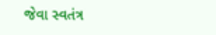જેવા સ્વતંત્ર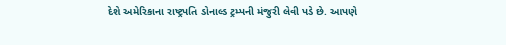દેશે અમેરિકાના રાષ્ટ્રપતિ ડોનાલ્ડ ટ્રમ્પની મંજુરી લેવી પડે છે. આપણે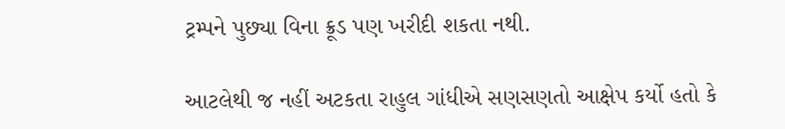ટ્રમ્પને પુછ્યા વિના ક્રૂડ પણ ખરીદી શકતા નથી.

આટલેથી જ નહીં અટકતા રાહુલ ગાંધીએ સણસણતો આક્ષેપ કર્યો હતો કે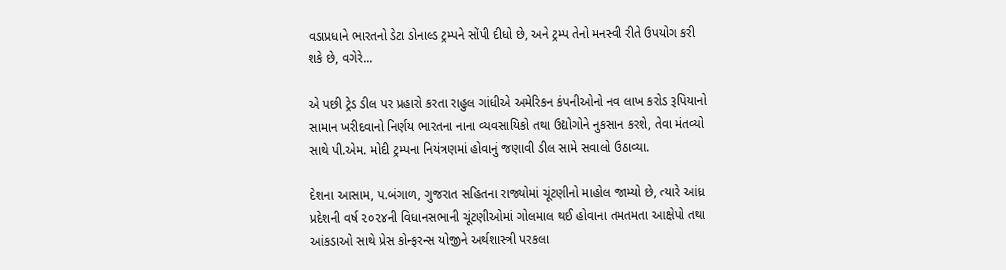વડાપ્રધાને ભારતનો ડેટા ડોનાલ્ડ ટ્રમ્પને સોંપી દીધો છે, અને ટ્રમ્પ તેનો મનસ્વી રીતે ઉપયોગ કરી શકે છે, વગેરે...

એ પછી ટ્રેડ ડીલ પર પ્રહારો કરતા રાહુલ ગાંધીએ અમેરિકન કંપનીઓનો નવ લાખ કરોડ રૂપિયાનો સામાન ખરીદવાનો નિર્ણય ભારતના નાના વ્યવસાયિકો તથા ઉદ્યોગોને નુકસાન કરશે, તેવા મંતવ્યો સાથે પી.એમ. મોદી ટ્રમ્પના નિયંત્રણમાં હોવાનું જણાવી ડીલ સામે સવાલો ઉઠાવ્યા.

દેશના આસામ, પ.બંગાળ, ગુજરાત સહિતના રાજ્યોમાં ચૂંટણીનો માહોલ જામ્યો છે, ત્યારે આંધ્ર પ્રદેશની વર્ષ ૨૦૨૪ની વિધાનસભાની ચૂંટણીઓમાં ગોલમાલ થઈ હોવાના તમતમતા આક્ષેપો તથા આંકડાઓ સાથે પ્રેસ કોન્ફરન્સ યોજીને અર્થશાસ્ત્રી પરકલા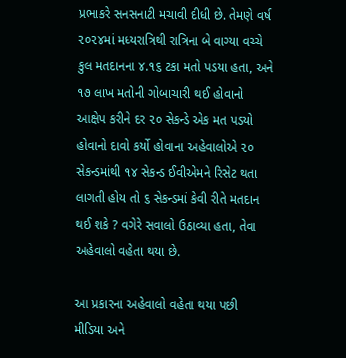પ્રભાકરે સનસનાટી મચાવી દીધી છે. તેમણે વર્ષ ૨૦૨૪માં મધ્યરાત્રિથી રાત્રિના બે વાગ્યા વચ્ચે કુલ મતદાનના ૪.૧૬ ટકા મતો પડયા હતા, અને ૧૭ લાખ મતોની ગોબાચારી થઈ હોવાનો આક્ષેપ કરીને દર ૨૦ સેકન્ડે એક મત પડયો હોવાનો દાવો કર્યો હોવાના અહેવાલોએ ૨૦ સેકન્ડમાંથી ૧૪ સેકન્ડ ઈવીએમને રિસેટ થતા લાગતી હોય તો ૬ સેકન્ડમાં કેવી રીતે મતદાન થઈ શકે ? વગેરે સવાલો ઉઠાવ્યા હતા, તેવા અહેવાલો વહેતા થયા છે.

આ પ્રકારના અહેવાલો વહેતા થયા પછી મીડિયા અને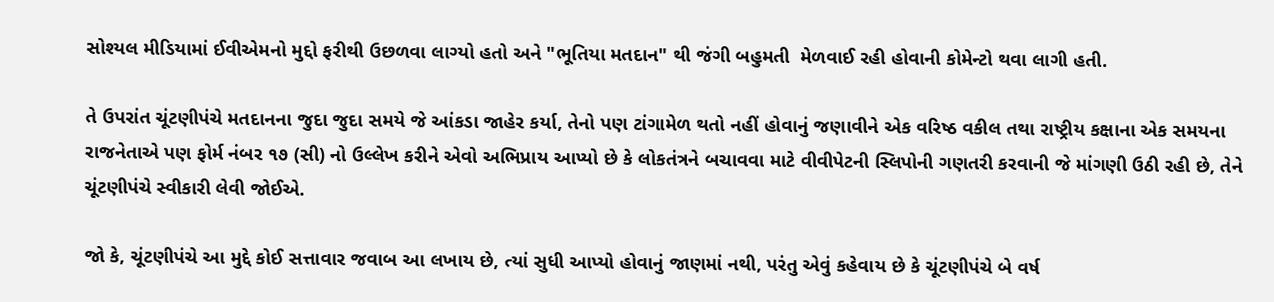સોશ્યલ મીડિયામાં ઈવીએમનો મુદ્દો ફરીથી ઉછળવા લાગ્યો હતો અને "ભૂતિયા મતદાન" થી જંગી બહુમતી  મેળવાઈ રહી હોવાની કોમેન્ટો થવા લાગી હતી.

તે ઉપરાંત ચૂંટણીપંચે મતદાનના જુદા જુદા સમયે જે આંકડા જાહેર કર્યા, તેનો પણ ટાંગામેળ થતો નહીં હોવાનું જણાવીને એક વરિષ્ઠ વકીલ તથા રાષ્ટ્રીય કક્ષાના એક સમયના રાજનેતાએ પણ ફોર્મ નંબર ૧૭ (સી) નો ઉલ્લેખ કરીને એવો અભિપ્રાય આપ્યો છે કે લોકતંત્રને બચાવવા માટે વીવીપેટની સ્લિપોની ગણતરી કરવાની જે માંગણી ઉઠી રહી છે, તેને ચૂંટણીપંચે સ્વીકારી લેવી જોઈએ.

જો કે, ચૂંટણીપંચે આ મુદ્દે કોઈ સત્તાવાર જવાબ આ લખાય છે, ત્યાં સુધી આપ્યો હોવાનું જાણમાં નથી, પરંતુ એવું કહેવાય છે કે ચૂંટણીપંચે બે વર્ષ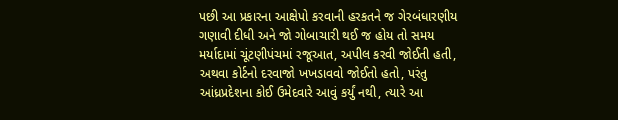પછી આ પ્રકારના આક્ષેપો કરવાની હરકતને જ ગેરબંધારણીય ગણાવી દીધી અને જો ગોબાચારી થઈ જ હોય તો સમય મર્યાદામાં ચૂંટણીપંચમાં રજૂઆત, અપીલ કરવી જોઈતી હતી, અથવા કોર્ટનો દરવાજો ખખડાવવો જોઈતો હતો, પરંતુ આંધ્રપ્રદેશના કોઈ ઉમેદવારે આવું કર્યું નથી, ત્યારે આ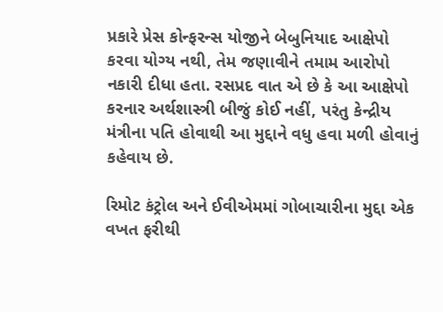પ્રકારે પ્રેસ કોન્ફરન્સ યોજીને બેબુનિયાદ આક્ષેપો કરવા યોગ્ય નથી, તેમ જણાવીને તમામ આરોપો નકારી દીધા હતા. રસપ્રદ વાત એ છે કે આ આક્ષેપો કરનાર અર્થશાસ્ત્રી બીજું કોઈ નહીં, પરંતુ કેન્દ્રીય મંત્રીના પતિ હોવાથી આ મુદ્દાને વધુ હવા મળી હોવાનું કહેવાય છે.

રિમોટ કંટ્રોલ અને ઈવીએમમાં ગોબાચારીના મુદ્દા એક વખત ફરીથી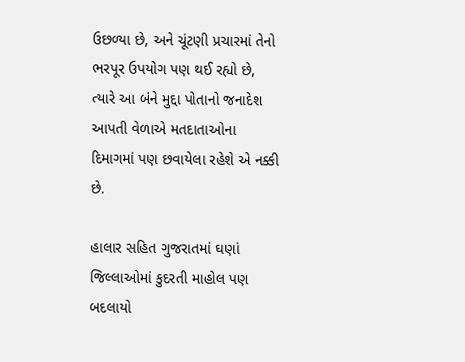ઉછળ્યા છે, અને ચૂંટણી પ્રચારમાં તેનો ભરપૂર ઉપયોગ પણ થઈ રહ્યો છે, ત્યારે આ બંને મુદ્દા પોતાનો જનાદેશ આપતી વેળાએ મતદાતાઓના દિમાગમાં પણ છવાયેલા રહેશે એ નક્કી છે.

હાલાર સહિત ગુજરાતમાં ઘણાં જિલ્લાઓમાં કુદરતી માહોલ પણ બદલાયો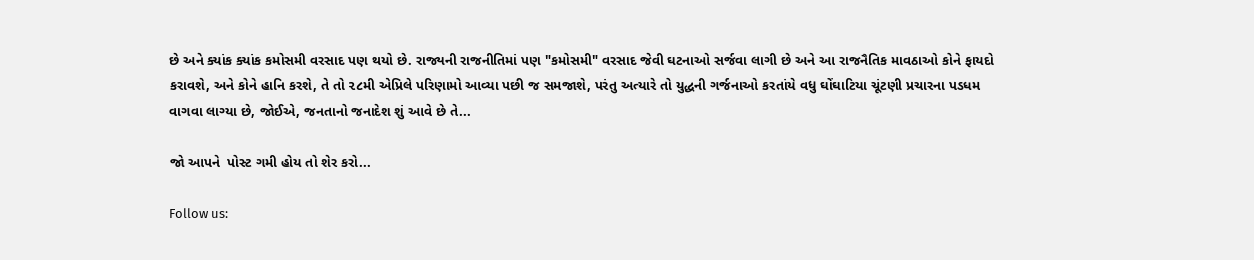છે અને ક્યાંક ક્યાંક કમોસમી વરસાદ પણ થયો છે. રાજ્યની રાજનીતિમાં પણ "કમોસમી" વરસાદ જેવી ઘટનાઓ સર્જવા લાગી છે અને આ રાજનૈતિક માવઠાઓ કોને ફાયદો કરાવશે, અને કોને હાનિ કરશે, તે તો ૨૮મી એપ્રિલે પરિણામો આવ્યા પછી જ સમજાશે, પરંતુ અત્યારે તો યુદ્ધની ગર્જનાઓ કરતાંયે વધુ ઘોંઘાટિયા ચૂંટણી પ્રચારના પડધમ વાગવા લાગ્યા છે, જોઈએ, જનતાનો જનાદેશ શું આવે છે તે...

જો આપને  પોસ્ટ ગમી હોય તો શેર કરો...

Follow us: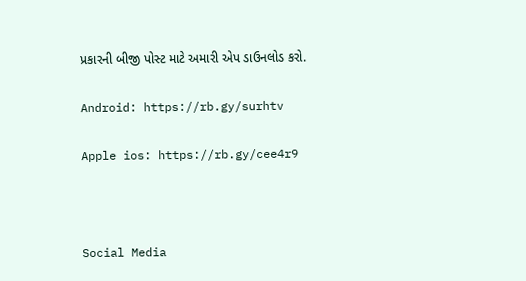પ્રકારની બીજી પોસ્ટ માટે અમારી એપ ડાઉનલોડ કરો.

Android: https://rb.gy/surhtv

Apple ios: https://rb.gy/cee4r9



Social Media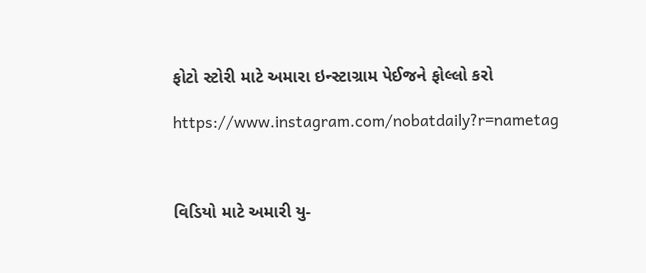ફોટો સ્ટોરી માટે અમારા ઇન્સ્ટાગ્રામ પેઈજને ફોલ્લો કરો

https://www.instagram.com/nobatdaily?r=nametag



વિડિયો માટે અમારી યુ-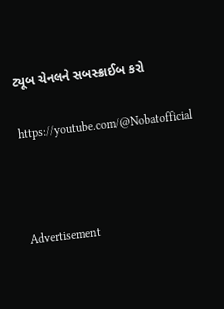ટ્યૂબ ચેનલને સબસ્ક્રાઈબ કરો

https://youtube.com/@Nobatofficial



Advertisement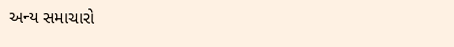અન્ય સમાચારો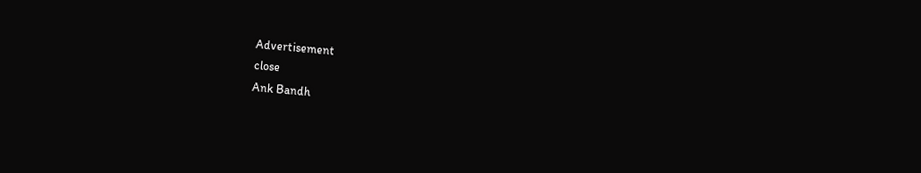Advertisement
close
Ank Bandh